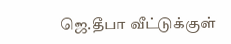ஜெ.தீபா வீட்டுக்குள்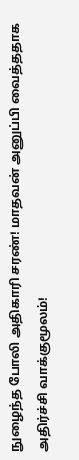நுழைந்த போலி அதிகாரி சரண்! மாதவன் அனுப்பி வைத்ததாக அதிர்ச்சி வாக்குமூலம்!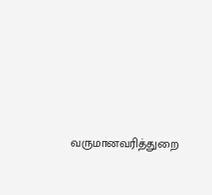வருமானவரித்துறை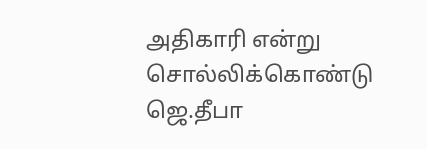அதிகாரி என்று சொல்லிக்கொண்டு ஜெ.தீபா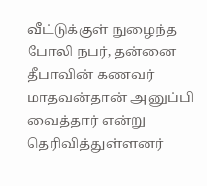வீட்டுக்குள் நுழைந்த போலி நபர், தன்னை தீபாவின் கணவர் மாதவன்தான் அனுப்பி வைத்தார் என்று தெரிவித்துள்ளனர்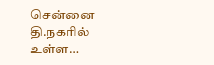சென்னை தி.நகரில் உள்ள…